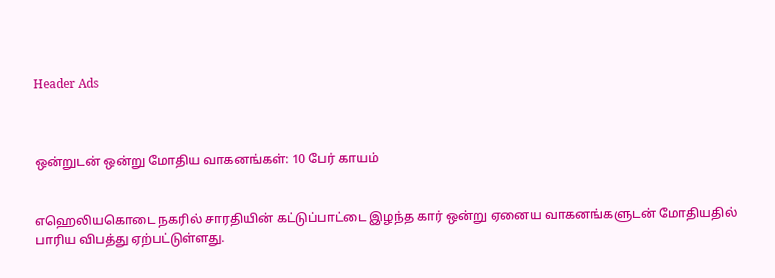Header Ads



ஒன்றுடன் ஒன்று மோதிய வாகனங்கள்: 10 பேர் காயம்


எஹெலியகொடை நகரில் சாரதியின் கட்டுப்பாட்டை இழந்த கார் ஒன்று ஏனைய வாகனங்களுடன் மோதியதில் பாரிய விபத்து ஏற்பட்டுள்ளது.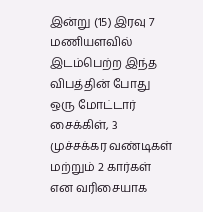இன்று (15) இரவு 7 மணியளவில் இடம்பெற்ற இந்த விபத்தின் போது ஒரு மோட்டார் சைக்கிள், 3 முச்சக்கர வண்டிகள் மற்றும் 2 கார்கள் என வரிசையாக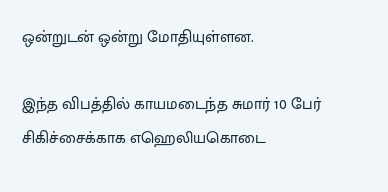ஒன்றுடன் ஒன்று மோதியுள்ளன.

இந்த விபத்தில் காயமடைந்த சுமார் 10 பேர் சிகிச்சைக்காக எஹெலியகொடை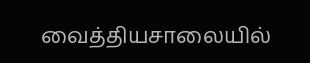வைத்தியசாலையில்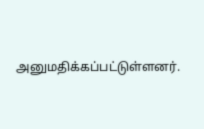அனுமதிக்கப்பட்டுள்ளனர்.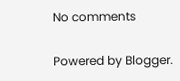No comments

Powered by Blogger.